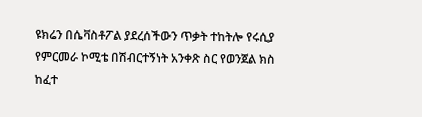ዩክሬን በሴቫስቶፖል ያደረሰችውን ጥቃት ተከትሎ የሩሲያ የምርመራ ኮሚቴ በሽብርተኝነት አንቀጽ ስር የወንጀል ክስ ከፈተ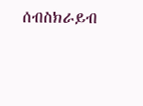ሰብስክራይብ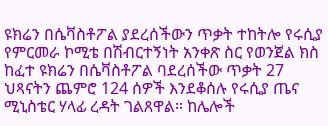ዩክሬን በሴቫስቶፖል ያደረሰችውን ጥቃት ተከትሎ የሩሲያ የምርመራ ኮሚቴ በሽብርተኝነት አንቀጽ ስር የወንጀል ክስ ከፈተ ዩክሬን በሴቫስቶፖል ባደረሰችው ጥቃት 27 ህጻናትን ጨምሮ 124 ሰዎች እንደቆሰሉ የሩሲያ ጤና ሚኒስቴር ሃላፊ ረዳት ገልጸዋል። ከሌሎች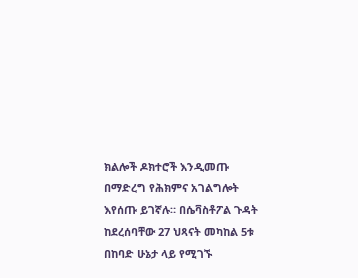ክልሎች ዶክተሮች እንዲመጡ በማድረግ የሕክምና አገልግሎት እየሰጡ ይገኛሉ። በሴቫስቶፖል ጉዳት ከደረሰባቸው 27 ህጻናት መካከል 5ቱ በከባድ ሁኔታ ላይ የሚገኙ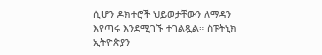ሲሆን ዶክተሮች ህይወታቸውን ለማዳን እየጣሩ እንደሚገኙ ተገልጿል። ስፑትኒክ ኢትዮጵያን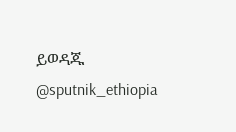ይወዳጁ @sputnik_ethiopia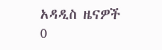አዳዲስ ዜናዎች
0